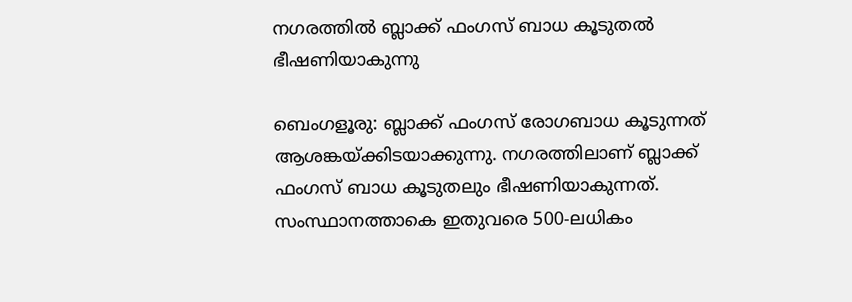നഗരത്തിൽ ബ്ലാക്ക് ഫംഗസ് ബാധ കൂടുതൽ ഭീഷണിയാകുന്നു

ബെംഗളൂരു: ബ്ലാക്ക് ഫംഗസ് രോഗബാധ കൂടുന്നത് ആശങ്കയ്ക്കിടയാക്കുന്നു. നഗരത്തിലാണ് ബ്ലാക്ക് ഫംഗസ് ബാധ കൂടുതലും ഭീഷണിയാകുന്നത്. സംസ്ഥാനത്താകെ ഇതുവരെ 500-ലധികം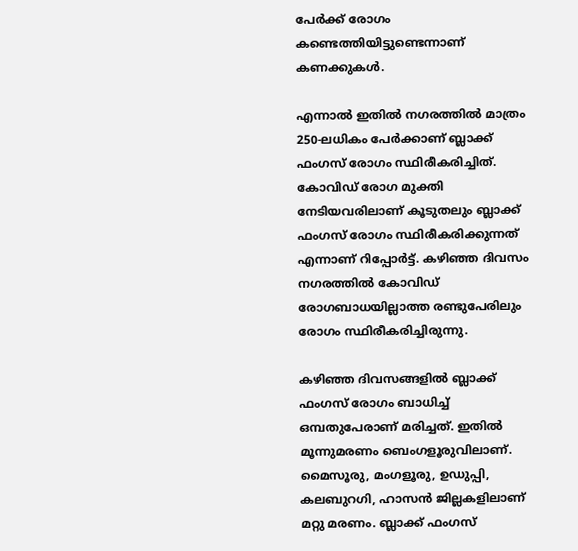പേർക്ക് രോഗം കണ്ടെത്തിയിട്ടുണ്ടെന്നാണ് കണക്കുകൾ.

എന്നാൽ ഇതിൽ നഗരത്തിൽ മാത്രം 250-ലധികം പേർക്കാണ് ബ്ലാക്ക് ഫംഗസ് രോഗം സ്ഥിരീകരിച്ചിത്. കോവിഡ് രോഗ മുക്തി നേടിയവരിലാണ് കൂടുതലും ബ്ലാക്ക് ഫംഗസ് രോഗം സ്ഥിരീകരിക്കുന്നത് എന്നാണ് റിപ്പോർട്ട്. കഴിഞ്ഞ ദിവസം നഗരത്തിൽ കോവിഡ് രോഗബാധയില്ലാത്ത രണ്ടുപേരിലും രോഗം സ്ഥിരീകരിച്ചിരുന്നു.

കഴിഞ്ഞ ദിവസങ്ങളിൽ ബ്ലാക്ക് ഫംഗസ് രോഗം ബാധിച്ച് ഒമ്പതുപേരാണ് മരിച്ചത്. ഇതിൽ മൂന്നുമരണം ബെംഗളൂരുവിലാണ്. മൈസൂരു, മംഗളൂരു, ഉഡുപ്പി, കലബുറഗി, ഹാസൻ ജില്ലകളിലാണ് മറ്റു മരണം. ബ്ലാക്ക് ഫംഗസ്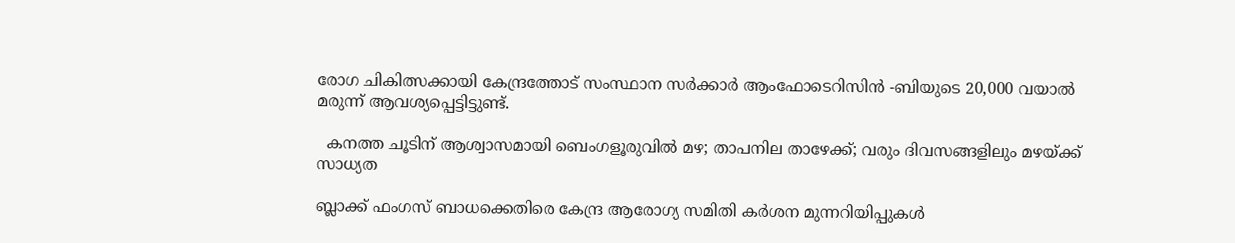രോഗ ചികിത്സക്കായി കേന്ദ്രത്തോട് സംസ്ഥാന സർക്കാർ ആംഫോടെറിസിൻ -ബിയുടെ 20,000 വയാൽ മരുന്ന് ആവശ്യപ്പെട്ടിട്ടുണ്ട്.

  കനത്ത ചൂടിന് ആശ്വാസമായി ബെംഗളൂരുവിൽ മഴ; താപനില താഴേക്ക്; വരും ദിവസങ്ങളിലും മഴയ്ക്ക് സാധ്യത

ബ്ലാക്ക് ഫംഗസ് ബാധക്കെതിരെ കേന്ദ്ര ആരോഗ്യ സമിതി കര്‍ശന മുന്നറിയിപ്പുകൾ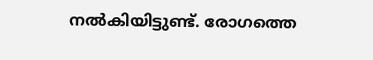നൽകിയിട്ടുണ്ട്. രോഗത്തെ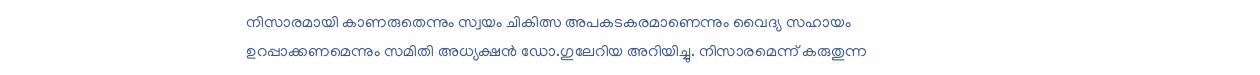നിസാരമായി കാണരുതെന്നും സ്വയം ചികിത്സ അപകടകരമാണെന്നും വൈദ്യ സഹായം ഉറപ്പാക്കണമെന്നും സമിതി അധ്യക്ഷന്‍ ഡോ.ഗുലേറിയ അറിയിച്ചു. നിസാരമെന്ന് കരുതുന്ന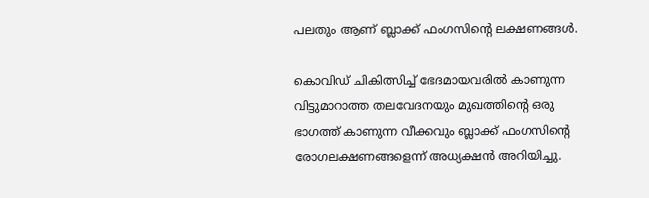പലതും ആണ് ബ്ലാക്ക് ഫംഗസിന്റെ ലക്ഷണങ്ങള്‍.

കൊവിഡ് ചികിത്സിച്ച് ഭേദമായവരില്‍ കാണുന്ന വിട്ടുമാറാത്ത തലവേദനയും മുഖത്തിന്റെ ഒരു ഭാഗത്ത് കാണുന്ന വീക്കവും ബ്ലാക്ക് ഫംഗസിന്റെ രോഗലക്ഷണങ്ങളെന്ന് അധ്യക്ഷന്‍ അറിയിച്ചു.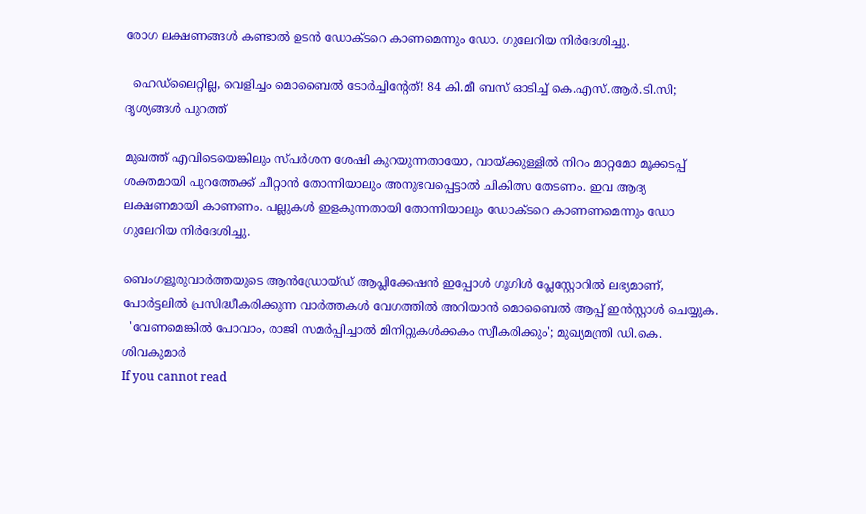രോഗ ലക്ഷണങ്ങള്‍ കണ്ടാല്‍ ഉടന്‍ ഡോക്ടറെ കാണമെന്നും ഡോ. ഗുലേറിയ നിര്‍ദേശിച്ചു.

  ഹെഡ്‌ലൈറ്റില്ല, വെളിച്ചം മൊബൈൽ ടോർച്ചിന്റേത്! 84 കി.മീ ബസ് ഓടിച്ച് കെ.എസ്.ആർ.ടി.സി; ദൃശ്യങ്ങൾ പുറത്ത്

മുഖത്ത് എവിടെയെങ്കിലും സ്പര്‍ശന ശേഷി കുറയുന്നതായോ, വായ്ക്കുള്ളില്‍ നിറം മാറ്റമോ മൂക്കടപ്പ് ശക്തമായി പുറത്തേക്ക് ചീറ്റാന്‍ തോന്നിയാലും അനുഭവപ്പെട്ടാല്‍ ചികിത്സ തേടണം. ഇവ ആദ്യ ലക്ഷണമായി കാണണം. പല്ലുകള്‍ ഇളകുന്നതായി തോന്നിയാലും ഡോക്ടറെ കാണണമെന്നും ഡോ ഗുലേറിയ നിര്‍ദേശിച്ചു.

ബെംഗളൂരുവാർത്തയുടെ ആൻഡ്രോയ്ഡ് ആപ്ലിക്കേഷൻ ഇപ്പോൾ ഗൂഗിൾ പ്ലേസ്റ്റോറിൽ ലഭ്യമാണ്, പോർട്ടലിൽ പ്രസിദ്ധീകരിക്കുന്ന വാർത്തകൾ വേഗത്തിൽ അറിയാൻ മൊബൈൽ ആപ്പ് ഇൻസ്റ്റാൾ ചെയ്യുക.
  'വേണമെങ്കിൽ പോവാം, രാജി സമർപ്പിച്ചാൽ മിനിറ്റുകൾക്കകം സ്വീകരിക്കും'; മുഖ്യമന്ത്രി ഡി.കെ. ശിവകുമാർ
If you cannot read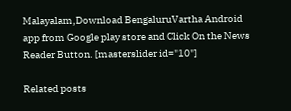Malayalam,Download BengaluruVartha Android app from Google play store and Click On the News Reader Button. [masterslider id="10"]

Related posts